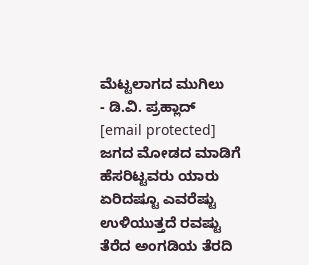ಮೆಟ್ಟಲಾಗದ ಮುಗಿಲು
- ಡಿ.ವಿ. ಪ್ರಹ್ಲಾದ್
[email protected]
ಜಗದ ಮೋಡದ ಮಾಡಿಗೆ
ಹೆಸರಿಟ್ಟವರು ಯಾರು
ಏರಿದಷ್ಟೂ ಎವರೆಷ್ಟು
ಉಳಿಯುತ್ತದೆ ರವಷ್ಟು
ತೆರೆದ ಅಂಗಡಿಯ ತೆರದಿ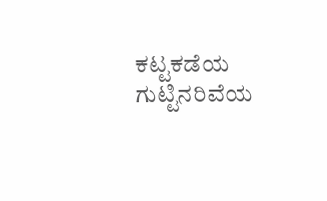ಕಟ್ಟಕಡೆಯ ಗುಟ್ಟಿನರಿವೆಯ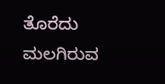ತೊರೆದು
ಮಲಗಿರುವ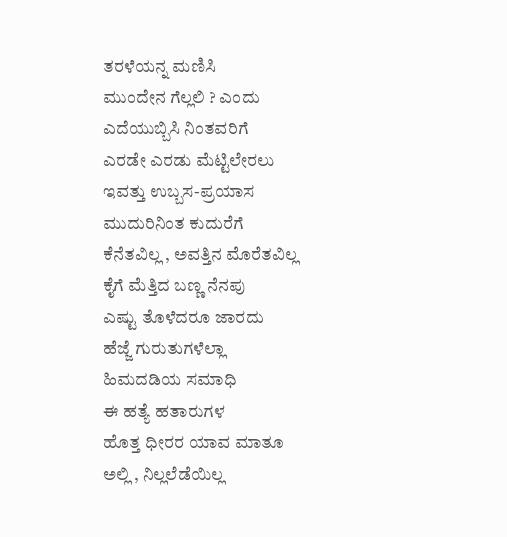ತರಳೆಯನ್ನ ಮಣಿಸಿ
ಮುಂದೇನ ಗೆಲ್ಲಲಿ ? ಎಂದು
ಎದೆಯುಬ್ಬಿಸಿ ನಿಂತವರಿಗೆ
ಎರಡೇ ಎರಡು ಮೆಟ್ಟಿಲೇರಲು
ಇವತ್ತು ಉಬ್ಬಸ-ಪ್ರಯಾಸ
ಮುದುರಿನಿಂತ ಕುದುರೆಗೆ
ಕೆನೆತವಿಲ್ಲ , ಅವತ್ತಿನ ಮೊರೆತವಿಲ್ಲ
ಕೈಗೆ ಮೆತ್ತಿದ ಬಣ್ಣ ನೆನಪು
ಎಷ್ಟು ತೊಳೆದರೂ ಜಾರದು
ಹೆಜ್ಜೆ ಗುರುತುಗಳೆಲ್ಲಾ
ಹಿಮದಡಿಯ ಸಮಾಧಿ
ಈ ಹತ್ಯೆ ಹತಾರುಗಳ
ಹೊತ್ತ ಧೀರರ ಯಾವ ಮಾತೂ
ಅಲ್ಲಿ , ನಿಲ್ಲಲೆಡೆಯಿಲ್ಲ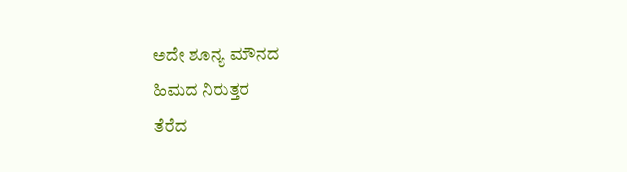ಅದೇ ಶೂನ್ಯ ಮೌನದ
ಹಿಮದ ನಿರುತ್ತರ
ತೆರೆದ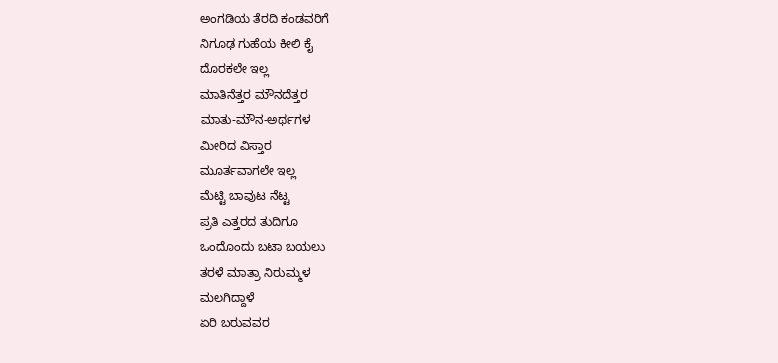ಅಂಗಡಿಯ ತೆರದಿ ಕಂಡವರಿಗೆ
ನಿಗೂಢ ಗುಹೆಯ ಕೀಲಿ ಕೈ
ದೊರಕಲೇ ಇಲ್ಲ
ಮಾತಿನೆತ್ತರ ಮೌನದೆತ್ತರ
ಮಾತು-ಮೌನ-ಅರ್ಥಗಳ
ಮೀರಿದ ವಿಸ್ತಾರ
ಮೂರ್ತವಾಗಲೇ ಇಲ್ಲ
ಮೆಟ್ಟಿ ಬಾವುಟ ನೆಟ್ಟ
ಪ್ರತಿ ಎತ್ತರದ ತುದಿಗೂ
ಒಂದೊಂದು ಬಟಾ ಬಯಲು
ತರಳೆ ಮಾತ್ರಾ ನಿರುಮ್ಮಳ
ಮಲಗಿದ್ದಾಳೆ
ಏರಿ ಬರುವವರ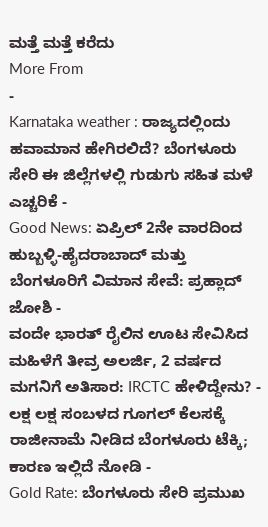ಮತ್ತೆ ಮತ್ತೆ ಕರೆದು
More From
-
Karnataka weather : ರಾಜ್ಯದಲ್ಲಿಂದು ಹವಾಮಾನ ಹೇಗಿರಲಿದೆ? ಬೆಂಗಳೂರು ಸೇರಿ ಈ ಜಿಲ್ಲೆಗಳಲ್ಲಿ ಗುಡುಗು ಸಹಿತ ಮಳೆ ಎಚ್ಚರಿಕೆ -
Good News: ಏಪ್ರಿಲ್ 2ನೇ ವಾರದಿಂದ ಹುಬ್ಬಳ್ಳಿ-ಹೈದರಾಬಾದ್ ಮತ್ತು ಬೆಂಗಳೂರಿಗೆ ವಿಮಾನ ಸೇವೆ: ಪ್ರಹ್ಲಾದ್ ಜೋಶಿ -
ವಂದೇ ಭಾರತ್ ರೈಲಿನ ಊಟ ಸೇವಿಸಿದ ಮಹಿಳೆಗೆ ತೀವ್ರ ಅಲರ್ಜಿ, 2 ವರ್ಷದ ಮಗನಿಗೆ ಅತಿಸಾರ: IRCTC ಹೇಳಿದ್ದೇನು? -
ಲಕ್ಷ ಲಕ್ಷ ಸಂಬಳದ ಗೂಗಲ್ ಕೆಲಸಕ್ಕೆ ರಾಜೀನಾಮೆ ನೀಡಿದ ಬೆಂಗಳೂರು ಟೆಕ್ಕಿ; ಕಾರಣ ಇಲ್ಲಿದೆ ನೋಡಿ -
Gold Rate: ಬೆಂಗಳೂರು ಸೇರಿ ಪ್ರಮುಖ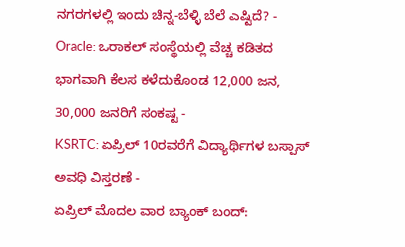ನಗರಗಳಲ್ಲಿ ಇಂದು ಚಿನ್ನ-ಬೆಳ್ಳಿ ಬೆಲೆ ಎಷ್ಟಿದೆ? -
Oracle: ಒರಾಕಲ್ ಸಂಸ್ಥೆಯಲ್ಲಿ ವೆಚ್ಚ ಕಡಿತದ ಭಾಗವಾಗಿ ಕೆಲಸ ಕಳೆದುಕೊಂಡ 12,000 ಜನ, 30,000 ಜನರಿಗೆ ಸಂಕಷ್ಟ -
KSRTC: ಏಪ್ರಿಲ್ 10ರವರೆಗೆ ವಿದ್ಯಾರ್ಥಿಗಳ ಬಸ್ಪಾಸ್ ಅವಧಿ ವಿಸ್ತರಣೆ -
ಏಪ್ರಿಲ್ ಮೊದಲ ವಾರ ಬ್ಯಾಂಕ್ ಬಂದ್: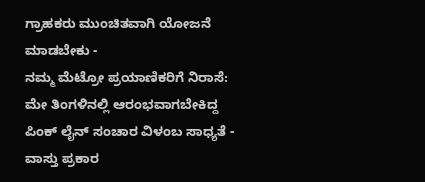ಗ್ರಾಹಕರು ಮುಂಚಿತವಾಗಿ ಯೋಜನೆ ಮಾಡಬೇಕು -
ನಮ್ಮ ಮೆಟ್ರೋ ಪ್ರಯಾಣಿಕರಿಗೆ ನಿರಾಸೆ: ಮೇ ತಿಂಗಳಿನಲ್ಲಿ ಆರಂಭವಾಗಬೇಕಿದ್ದ ಪಿಂಕ್ ಲೈನ್ ಸಂಚಾರ ವಿಳಂಬ ಸಾಧ್ಯತೆ -
ವಾಸ್ತು ಪ್ರಕಾರ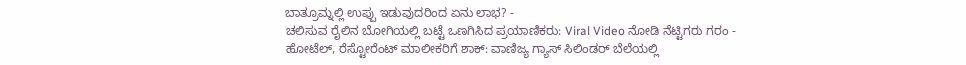ಬಾತ್ರೂಮ್ನಲ್ಲಿ ಉಪ್ಪು ಇಡುವುದರಿಂದ ಏನು ಲಾಭ? -
ಚಲಿಸುವ ರೈಲಿನ ಬೋಗಿಯಲ್ಲಿ ಬಟ್ಟೆ ಒಣಗಿಸಿದ ಪ್ರಯಾಣಿಕರು: Viral Video ನೋಡಿ ನೆಟ್ಟಿಗರು ಗರಂ -
ಹೋಟೆಲ್, ರೆಸ್ಟೋರೆಂಟ್ ಮಾಲೀಕರಿಗೆ ಶಾಕ್: ವಾಣಿಜ್ಯ ಗ್ಯಾಸ್ ಸಿಲಿಂಡರ್ ಬೆಲೆಯಲ್ಲಿ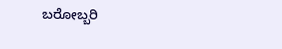ಬರೋಬ್ಬರಿ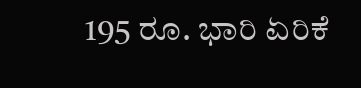195 ರೂ. ಭಾರಿ ಏರಿಕೆ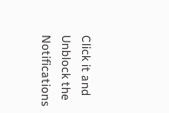Click it and Unblock the Notifications